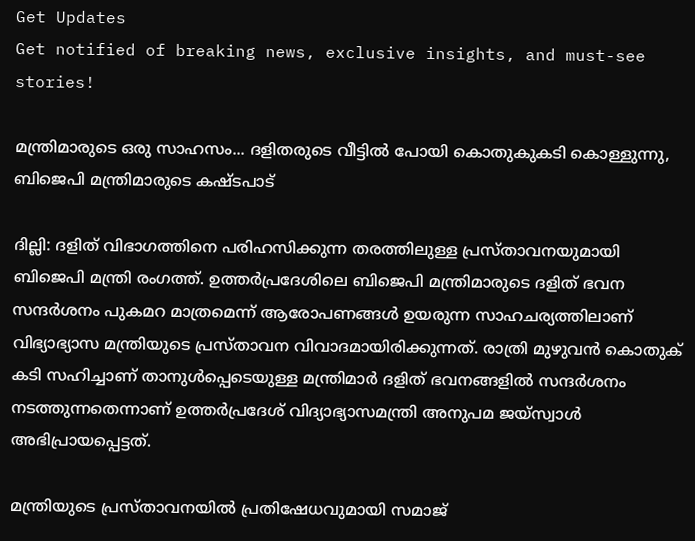Get Updates
Get notified of breaking news, exclusive insights, and must-see stories!

മന്ത്രിമാരുടെ ഒരു സാഹസം... ദളിതരുടെ വീട്ടിൽ പോയി കൊതുകുകടി കൊള്ളുന്നു, ബിജെപി മന്ത്രിമാരുടെ കഷ്ടപാട്

ദില്ലി: ദളിത് വിഭാഗത്തിനെ പരിഹസിക്കുന്ന തരത്തിലുള്ള പ്രസ്താവനയുമായി ബിജെപി മന്ത്രി രംഗത്ത്. ഉത്തര്‍പ്രദേശിലെ ബിജെപി മന്ത്രിമാരുടെ ദളിത് ഭവന സന്ദര്‍ശനം പുകമറ മാത്രമെന്ന് ആരോപണങ്ങള്‍ ഉയരുന്ന സാഹചര്യത്തിലാണ് വിഭ്യാഭ്യാസ മന്ത്രിയുടെ പ്രസ്താവന വിവാദമായിരിക്കുന്നത്. രാത്രി മുഴുവൻ കൊതുക് കടി സഹിച്ചാണ് താനുൾപ്പെടെയുള്ള മന്ത്രിമാർ ദളിത് ഭവനങ്ങളിൽ സന്ദർശനം നടത്തുന്നതെന്നാണ് ഉത്തർപ്രദേശ് വിദ്യാഭ്യാസമന്ത്രി അനുപമ ജയ്സ്വാൾ അഭിപ്രായപ്പെട്ടത്.

മന്ത്രിയുടെ പ്രസ്താവനയില്‍ പ്രതിഷേധവുമായി സമാജ്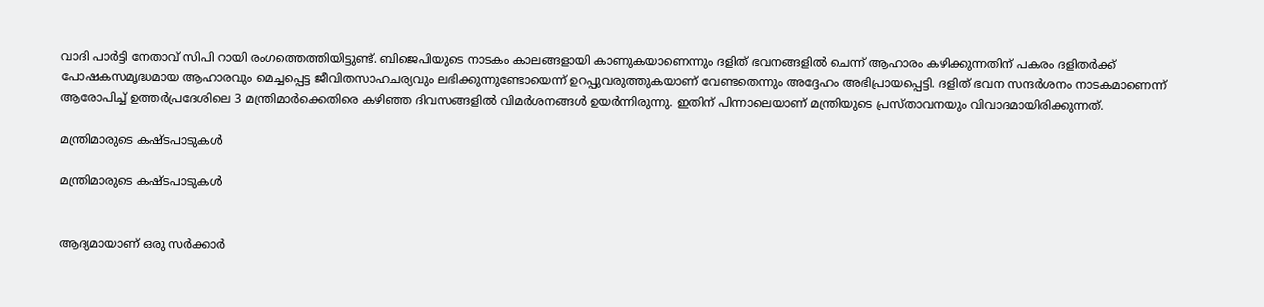വാദി പാര്‍ട്ടി നേതാവ് സിപി റായി രംഗത്തെത്തിയിട്ടുണ്ട്. ബിജെപിയുടെ നാടകം കാലങ്ങളായി കാണുകയാണെന്നും ദളിത് ഭവനങ്ങളില്‍ ചെന്ന് ആഹാരം കഴിക്കുന്നതിന് പകരം ദളിതര്‍ക്ക് പോഷകസമൃദ്ധമായ ആഹാരവും മെച്ചപ്പെട്ട ജീവിതസാഹചര്യവും ലഭിക്കുന്നുണ്ടോയെന്ന് ഉറപ്പുവരുത്തുകയാണ് വേണ്ടതെന്നും അദ്ദേഹം അഭിപ്രായപ്പെട്ടി. ദളിത് ഭവന സന്ദര്‍ശനം നാടകമാണെന്ന് ആരോപിച്ച് ഉത്തര്‍പ്രദേശിലെ 3 മന്ത്രിമാര്‍ക്കെതിരെ കഴിഞ്ഞ ദിവസങ്ങളില്‍ വിമര്‍ശനങ്ങള്‍ ഉയര്‍ന്നിരുന്നു. ഇതിന് പിന്നാലെയാണ് മന്ത്രിയുടെ പ്രസ്താവനയും വിവാദമായിരിക്കുന്നത്.

മന്ത്രിമാരുടെ കഷ്ടപാടുകൾ

മന്ത്രിമാരുടെ കഷ്ടപാടുകൾ


ആദ്യമായാണ് ഒരു സര്‍ക്കാര്‍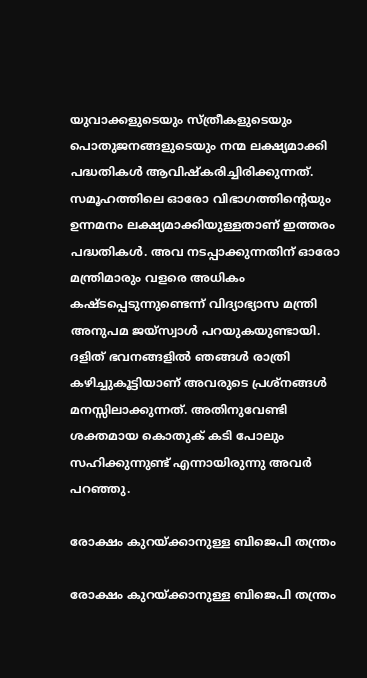യുവാക്കളുടെയും സ്ത്രീകളുടെയും പൊതുജനങ്ങളുടെയും നന്മ ലക്ഷ്യമാക്കി പദ്ധതികള്‍ ആവിഷ്‌കരിച്ചിരിക്കുന്നത്. സമൂഹത്തിലെ ഓരോ വിഭാഗത്തിന്റെയും ഉന്നമനം ലക്ഷ്യമാക്കിയുള്ളതാണ് ഇത്തരം പദ്ധതികൾ. അവ നടപ്പാക്കുന്നതിന് ഓരോ മന്ത്രിമാരും വളരെ അധികം കഷ്ടപ്പെടുന്നുണ്ടെന്ന് വിദ്യാഭ്യാസ മന്ത്രി അനുപമ ജയ്സ്വാൾ പറയുകയുണ്ടായി. ദളിത് ഭവനങ്ങളില്‍ ഞങ്ങള്‍ രാത്രി കഴിച്ചുകൂട്ടിയാണ് അവരുടെ പ്രശ്‌നങ്ങള്‍ മനസ്സിലാക്കുന്നത്. അതിനുവേണ്ടി ശക്തമായ കൊതുക് കടി പോലും സഹിക്കുന്നുണ്ട് എന്നായിരുന്നു അവർ പറഞ്ഞു.

രോക്ഷം കുറയ്ക്കാനുള്ള ബിജെപി തന്ത്രം

രോക്ഷം കുറയ്ക്കാനുള്ള ബിജെപി തന്ത്രം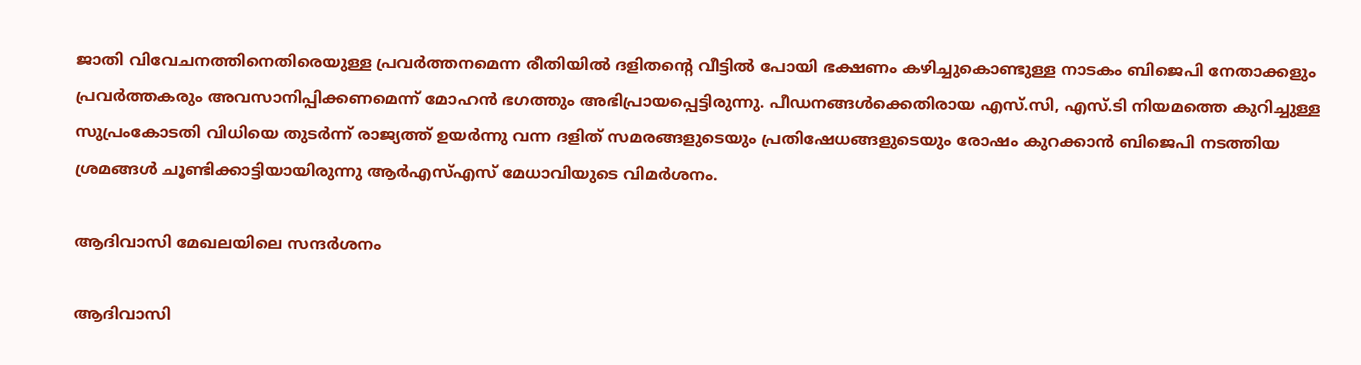ജാതി വിവേചനത്തിനെതിരെയുള്ള പ്രവര്‍ത്തനമെന്ന രീതിയില്‍ ദളിതന്റെ വീട്ടില്‍ പോയി ഭക്ഷണം കഴിച്ചുകൊണ്ടുള്ള നാടകം ബിജെപി നേതാക്കളും പ്രവര്‍ത്തകരും അവസാനിപ്പിക്കണമെന്ന് മോഹൻ ഭഗത്തും അഭിപ്രായപ്പെട്ടിരുന്നു. പീഡനങ്ങള്‍ക്കെതിരായ എസ്.സി, എസ്.ടി നിയമത്തെ കുറിച്ചുള്ള സുപ്രംകോടതി വിധിയെ തുടര്‍ന്ന് രാജ്യത്ത് ഉയര്‍ന്നു വന്ന ദളിത് സമരങ്ങളുടെയും പ്രതിഷേധങ്ങളുടെയും രോഷം കുറക്കാന്‍ ബിജെപി നടത്തിയ ശ്രമങ്ങള്‍ ചൂണ്ടിക്കാട്ടിയായിരുന്നു ആര്‍എസ്എസ് മേധാവിയുടെ വിമര്‍ശനം.

ആദിവാസി മേഖലയിലെ സന്ദർശനം

ആദിവാസി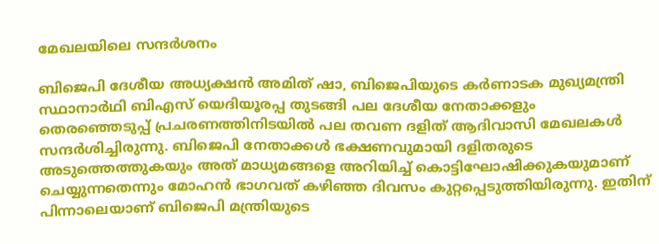മേഖലയിലെ സന്ദർശനം

ബിജെപി ദേശീയ അധ്യക്ഷന്‍ അമിത് ഷാ, ബിജെപിയുടെ കര്‍ണാടക മുഖ്യമന്ത്രി സ്ഥാനാര്‍ഥി ബിഎസ് യെദിയൂരപ്പ തുടങ്ങി പല ദേശീയ നേതാക്കളും തെരഞ്ഞെടുപ്പ് പ്രചരണത്തിനിടയില്‍ പല തവണ ദളിത് ആദിവാസി മേഖലകള്‍ സന്ദര്‍ശിച്ചിരുന്നു. ബിജെപി നേതാക്കള്‍ ഭക്ഷണവുമായി ദളിതരുടെ അടുത്തെത്തുകയും അത് മാധ്യമങ്ങളെ അറിയിച്ച് കൊട്ടിഘോഷിക്കുകയുമാണ് ചെയ്യുന്നതെന്നും മോഹന്‍ ഭാഗവത് കഴിഞ്ഞ ദിവസം കുറ്റപ്പെടുത്തിയിരുന്നു. ഇതിന് പിന്നാലെയാണ് ബിജെപി മന്ത്രിയുടെ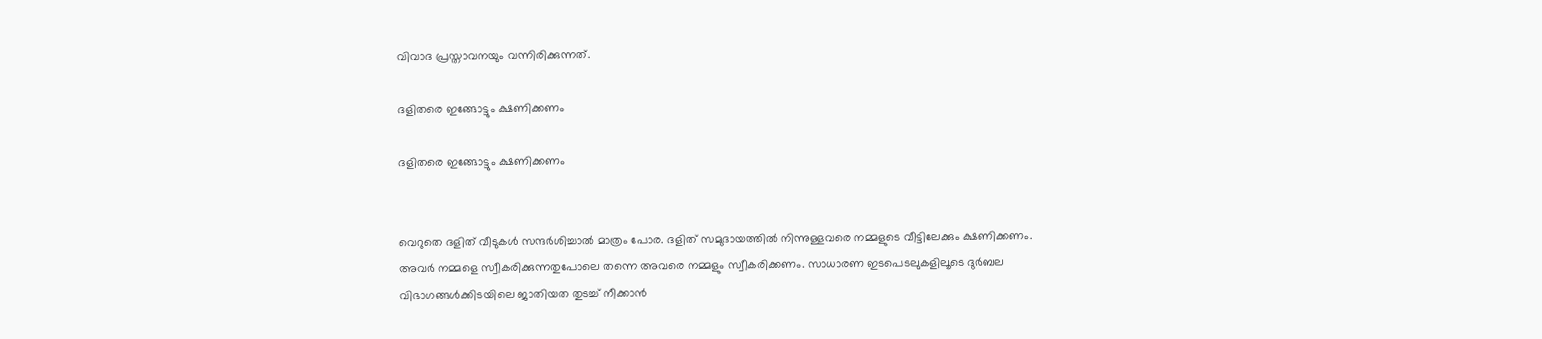വിവാദ പ്രസ്താവനയും വന്നിരിക്കുന്നത്.

ദളിതരെ ഇങ്ങോട്ടും ക്ഷണിക്കണം

ദളിതരെ ഇങ്ങോട്ടും ക്ഷണിക്കണം


വെറുതെ ദളിത് വീടുകള്‍ സന്ദര്‍ശിച്ചാല്‍ മാത്രം പോര. ദളിത് സമുദായത്തില്‍ നിന്നുള്ളവരെ നമ്മളുടെ വീട്ടിലേക്കും ക്ഷണിക്കണം. അവര്‍ നമ്മളെ സ്വീകരിക്കുന്നതുപോലെ തന്നെ അവരെ നമ്മളും സ്വീകരിക്കണം. സാധാരണ ഇടപെടലുകളിലൂടെ ദുര്‍ബല വിഭാഗങ്ങള്‍ക്കിടയിലെ ജാതിയത തുടച്ച് നീക്കാന്‍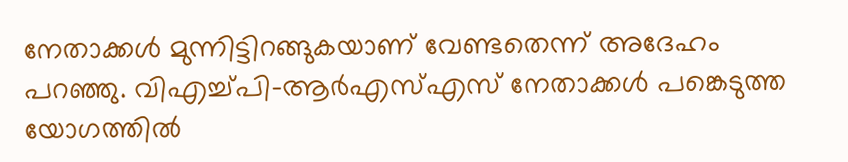നേതാക്കള്‍ മുന്നിട്ടിറങ്ങുകയാണ് വേണ്ടതെന്ന് അദേഹം പറഞ്ഞു. വിഎച്ച്പി-ആര്‍എസ്എസ് നേതാക്കള്‍ പങ്കെടുത്ത യോഗത്തില്‍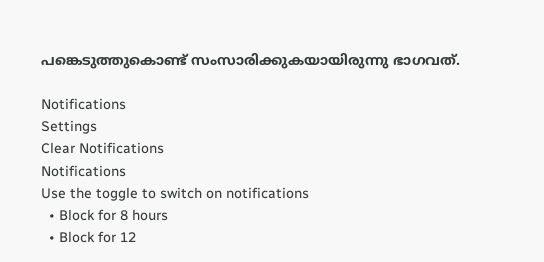പങ്കെടുത്തുകൊണ്ട് സംസാരിക്കുകയായിരുന്നു ഭാഗവത്.

Notifications
Settings
Clear Notifications
Notifications
Use the toggle to switch on notifications
  • Block for 8 hours
  • Block for 12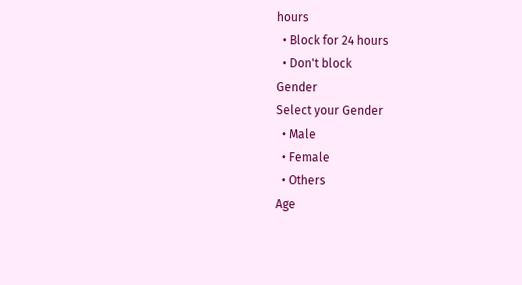hours
  • Block for 24 hours
  • Don't block
Gender
Select your Gender
  • Male
  • Female
  • Others
Age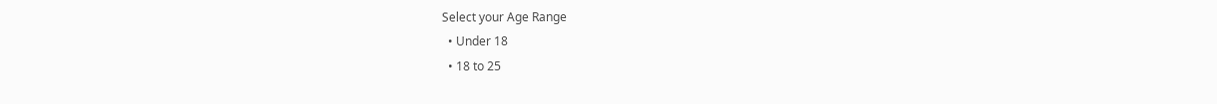Select your Age Range
  • Under 18
  • 18 to 25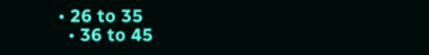• 26 to 35
  • 36 to 45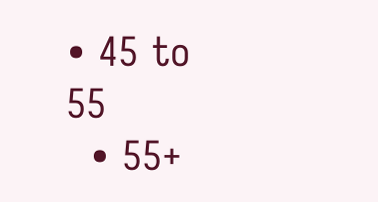• 45 to 55
  • 55+